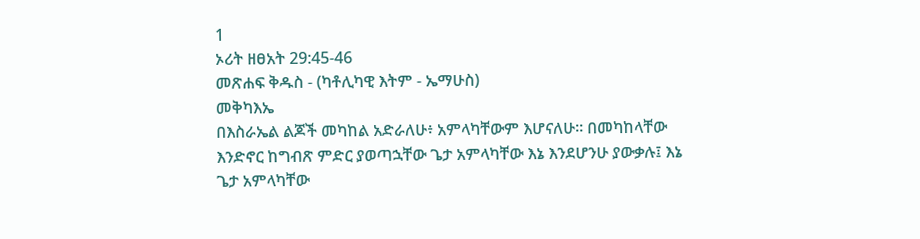1
ኦሪት ዘፀአት 29:45-46
መጽሐፍ ቅዱስ - (ካቶሊካዊ እትም - ኤማሁስ)
መቅካእኤ
በእስራኤል ልጆች መካከል አድራለሁ፥ አምላካቸውም እሆናለሁ። በመካከላቸው እንድኖር ከግብጽ ምድር ያወጣኋቸው ጌታ አምላካቸው እኔ እንደሆንሁ ያውቃሉ፤ እኔ ጌታ አምላካቸው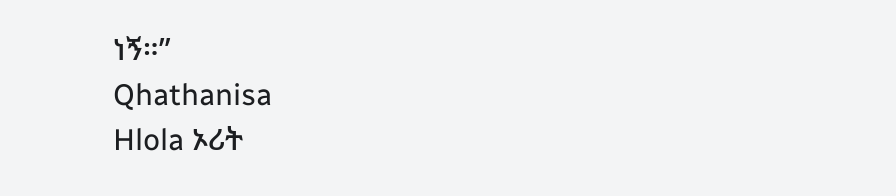ነኝ።”
Qhathanisa
Hlola ኦሪት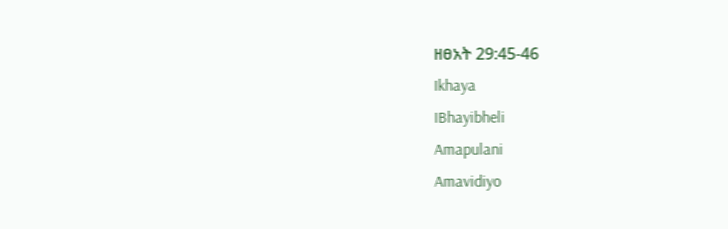ዘፀአት 29:45-46
Ikhaya
IBhayibheli
Amapulani
Amavidiyo